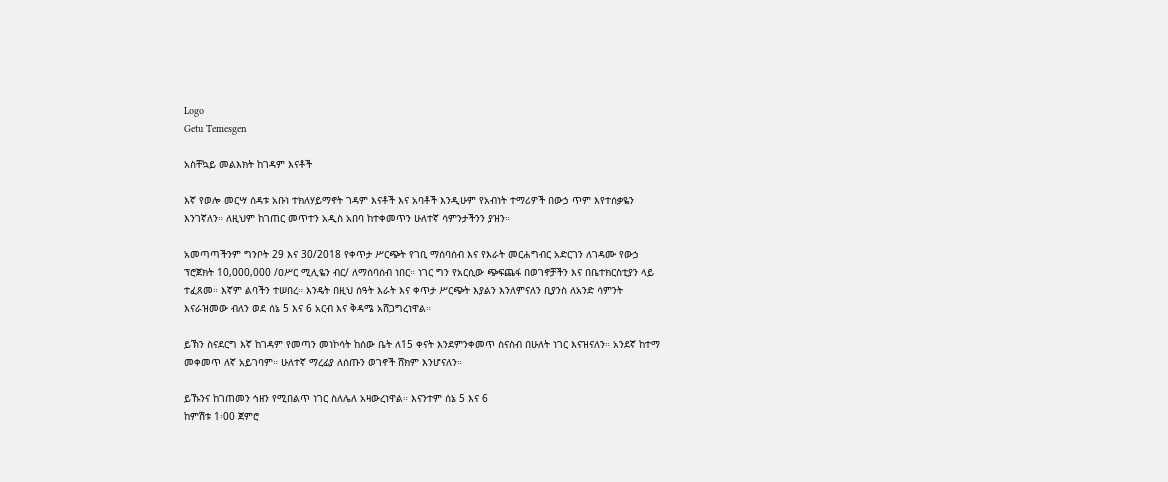Logo
Getu Temesgen

አስቸኳይ መልእክት ከገዳም እናቶች

እኛ የወሎ መርሣ ሰዳቱ አቡነ ተክለሃይማኖት ገዳም እናቶች እና አባቶች እንዲሁም የአብነት ተማሪዎች በውኃ ጥም እየተሰቃዬን እንገኛለን። ለዚህም ከገጠር መጥተን አዲስ አበባ ከተቀመጥን ሁለተኛ ሳምንታችንን ያዝን።

አመጣጣችንም ግንቦት 29 እና 30/2018 የቀጥታ ሥርጭት የገቢ ማሰባሰብ እና የእራት መርሐግብር አድርገን ለገዳሙ የውኃ ፕሮጀክት 10,000,000 /ዐሥር ሚሊዬን ብር/ ለማሰባሰብ ነበር። ነገር ግን የአርሲው ጭፍጨፋ በወገኖቻችን እና በቤተክርስቲያን ላይ ተፈጸመ። እኛም ልባችን ተሠበረ። እንዴት በዚህ ሰዓት እራት እና ቀጥታ ሥርጭት እያልን እንለምናለን ቢያንስ ለአንድ ሳምንት እናራዝመው ብለን ወደ ሰኔ 5 እና 6 አርብ እና ቅዳሜ አሸጋግረነዋል።

ይኽን ስናደርግ እኛ ከገዳም የመጣን መነኮሳት ከሰው ቤት ለ15 ቀናት እንደምንቀመጥ ስናስብ በሁለት ነገር እናዝናለን። አንደኛ ከተማ መቀመጥ ለኛ አይገባም። ሁለተኛ ማረፊያ ለሰጡን ወገኖች ሸክም እንሆናለን።

ይኹንና ከገጠመን ኅዘን የሚበልጥ ነገር ስለሌለ አዛውረነዋል። እናንተም ሰኔ 5 እና 6
ከምሽቱ 1፡00 ጀምሮ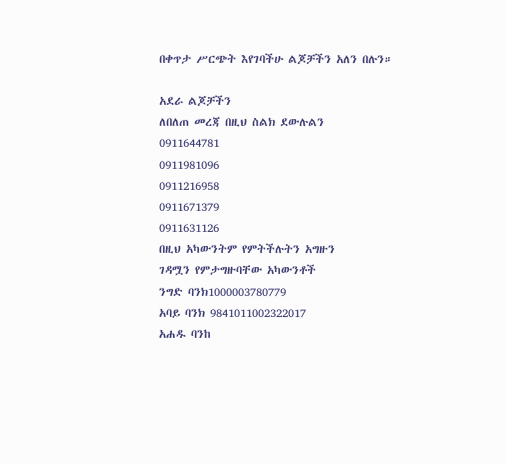በቀጥታ ሥርጭት እየገባችሁ ልጆቻችን አለን በሉን።

አደራ ልጆቻችን
ለበለጠ መረጃ በዚህ ስልክ ደውሉልን
0911644781
0911981096
0911216958
0911671379
0911631126
በዚህ አካውንትም የምትችሉትን አግዙን
ገዳሟን የምታግዙባቸው አካውንቶች
ንግድ ባንክ1000003780779
አባይ ባንክ 9841011002322017
አሐዱ ባንከ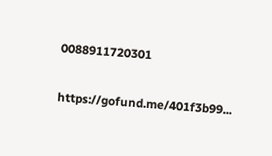0088911720301

https://gofund.me/401f3b99...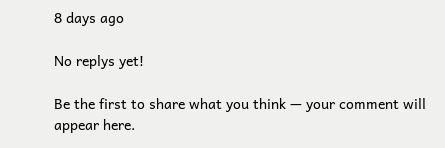8 days ago

No replys yet!

Be the first to share what you think — your comment will appear here.